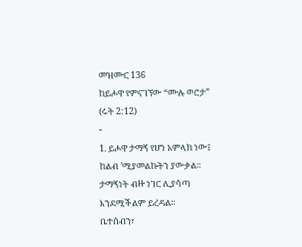መዝሙር 136
ከይሖዋ የምናገኘው “ሙሉ ወሮታ”
(ሩት 2:12)
-
1. ይሖዋ ታማኝ የሆነ አምላክ ነው፤
ከልብ ’ሚያመልኩትን ያውቃል።
ታማኝነት ብዙ ነገር ሊያሳጣ
እንደሚችልም ይረዳል።
ቤተሰብን፣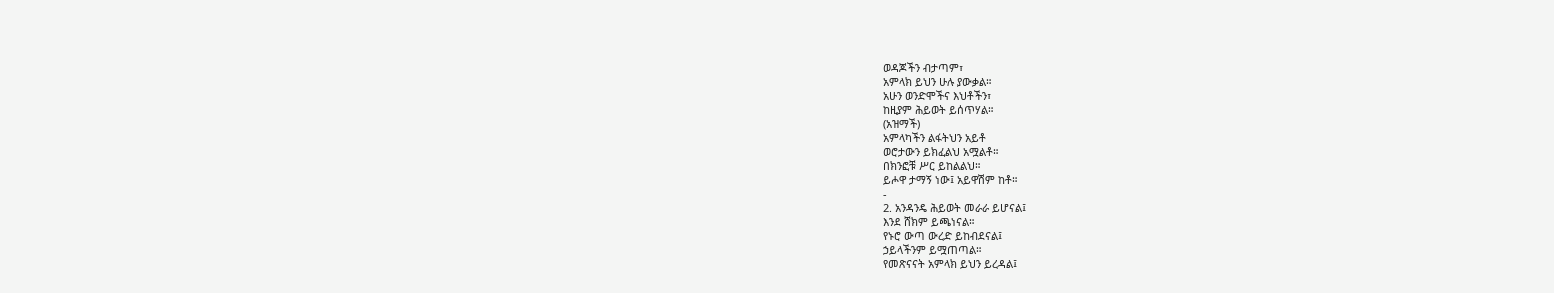ወዳጆችን ብታጣም፣
አምላክ ይህን ሁሉ ያውቃል።
አሁን ወንድሞችና እህቶችን፣
ከዚያም ሕይወት ይሰጥሃል።
(አዝማች)
አምላካችን ልፋትህን አይቶ
ወሮታውን ይክፈልህ አሟልቶ።
በክንፎቹ ሥር ይከልልህ።
ይሖዋ ታማኝ ነው፤ አይዋሽም ከቶ።
-
2. አንዳንዴ ሕይወት መራራ ይሆናል፤
እንደ ሸክም ይጫነናል።
የኑሮ ውጣ ውረድ ይከብደናል፤
ኃይላችንም ይሟጠጣል።
የመጽናናት አምላክ ይህን ይረዳል፤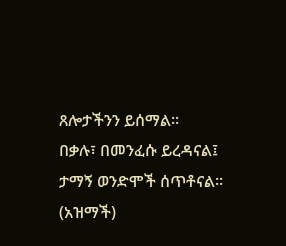ጸሎታችንን ይሰማል።
በቃሉ፣ በመንፈሱ ይረዳናል፤
ታማኝ ወንድሞች ሰጥቶናል።
(አዝማች)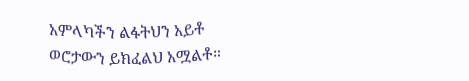አምላካችን ልፋትህን አይቶ
ወሮታውን ይክፈልህ አሟልቶ።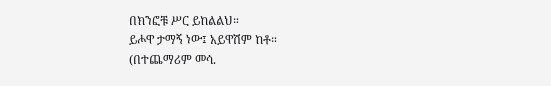በክንፎቹ ሥር ይከልልህ።
ይሖዋ ታማኝ ነው፤ አይዋሽም ከቶ።
(በተጨማሪም መሳ.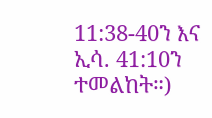11:38-40ን እና ኢሳ. 41:10ን ተመልከት።)